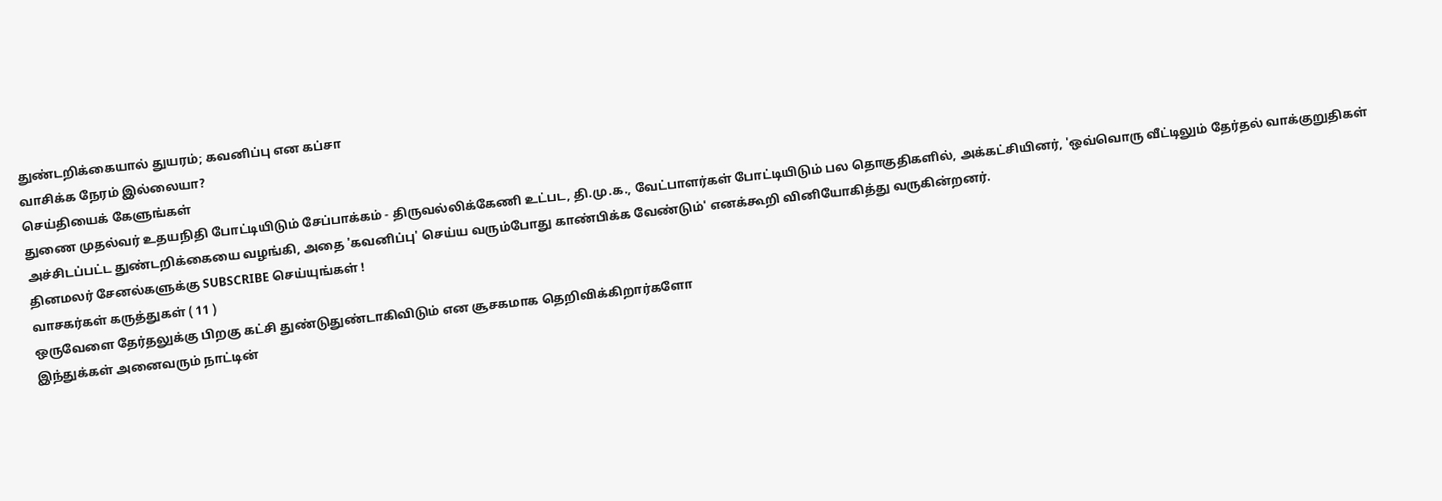துண்டறிக்கையால் துயரம்; கவனிப்பு என கப்சா
வாசிக்க நேரம் இல்லையா?
செய்தியைக் கேளுங்கள்
துணை முதல்வர் உதயநிதி போட்டியிடும் சேப்பாக்கம் - திருவல்லிக்கேணி உட்பட, தி.மு.க., வேட்பாளர்கள் போட்டியிடும் பல தொகுதிகளில், அக்கட்சியினர், 'ஒவ்வொரு வீட்டிலும் தேர்தல் வாக்குறுதிகள் அச்சிடப்பட்ட துண்டறிக்கையை வழங்கி, அதை 'கவனிப்பு' செய்ய வரும்போது காண்பிக்க வேண்டும்' எனக்கூறி வினியோகித்து வருகின்றனர்.
தினமலர் சேனல்களுக்கு SUBSCRIBE செய்யுங்கள் !
வாசகர்கள் கருத்துகள் ( 11 )
ஒருவேளை தேர்தலுக்கு பிறகு கட்சி துண்டுதுண்டாகிவிடும் என சூசகமாக தெறிவிக்கிறார்களோ
இந்துக்கள் அனைவரும் நாட்டின்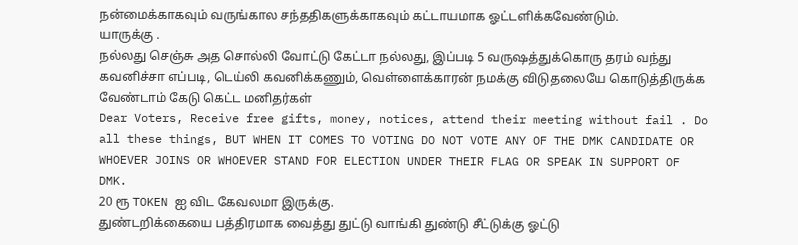நன்மைக்காகவும் வருங்கால சந்ததிகளுக்காகவும் கட்டாயமாக ஓட்டளிக்கவேண்டும்.
யாருக்கு .
நல்லது செஞ்சு அத சொல்லி வோட்டு கேட்டா நல்லது, இப்படி 5 வருஷத்துக்கொரு தரம் வந்து கவனிச்சா எப்படி, டெய்லி கவனிக்கணும், வெள்ளைக்காரன் நமக்கு விடுதலையே கொடுத்திருக்க வேண்டாம் கேடு கெட்ட மனிதர்கள்
Dear Voters, Receive free gifts, money, notices, attend their meeting without fail . Do all these things, BUT WHEN IT COMES TO VOTING DO NOT VOTE ANY OF THE DMK CANDIDATE OR WHOEVER JOINS OR WHOEVER STAND FOR ELECTION UNDER THEIR FLAG OR SPEAK IN SUPPORT OF DMK.
20 ரூ TOKEN ஐ விட கேவலமா இருக்கு.
துண்டறிக்கையை பத்திரமாக வைத்து துட்டு வாங்கி துண்டு சீட்டுக்கு ஓட்டு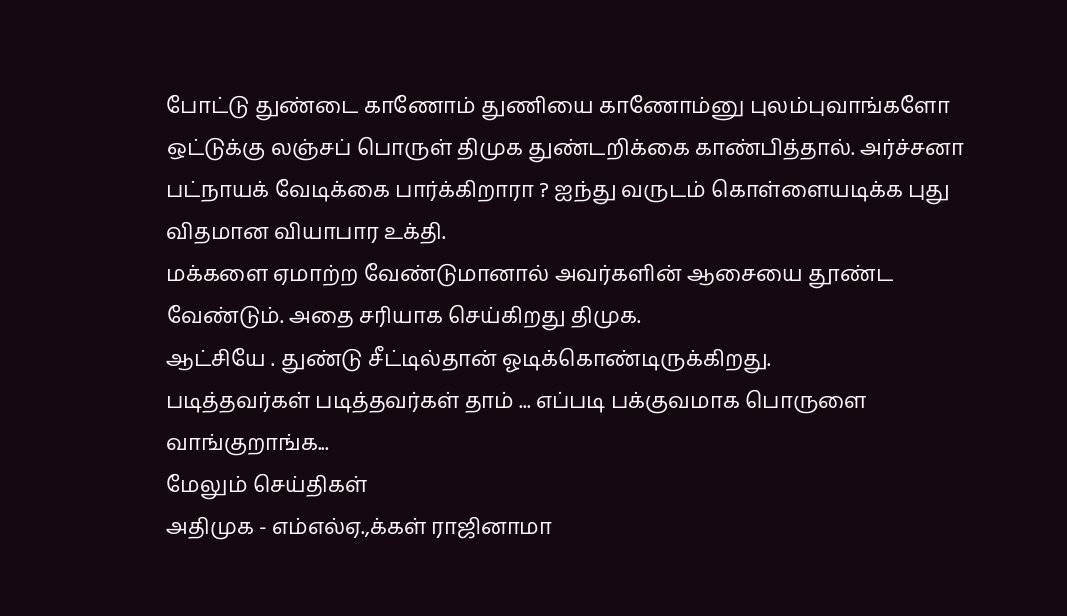போட்டு துண்டை காணோம் துணியை காணோம்னு புலம்புவாங்களோ
ஒட்டுக்கு லஞ்சப் பொருள் திமுக துண்டறிக்கை காண்பித்தால். அர்ச்சனா பட்நாயக் வேடிக்கை பார்க்கிறாரா ? ஐந்து வருடம் கொள்ளையடிக்க புது விதமான வியாபார உக்தி.
மக்களை ஏமாற்ற வேண்டுமானால் அவர்களின் ஆசையை தூண்ட வேண்டும். அதை சரியாக செய்கிறது திமுக.
ஆட்சியே . துண்டு சீட்டில்தான் ஓடிக்கொண்டிருக்கிறது.
படித்தவர்கள் படித்தவர்கள் தாம் ... எப்படி பக்குவமாக பொருளை வாங்குறாங்க...
மேலும் செய்திகள்
அதிமுக - எம்எல்ஏ.,க்கள் ராஜினாமா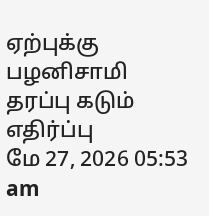ஏற்புக்கு பழனிசாமி தரப்பு கடும் எதிர்ப்பு
மே 27, 2026 05:53 am